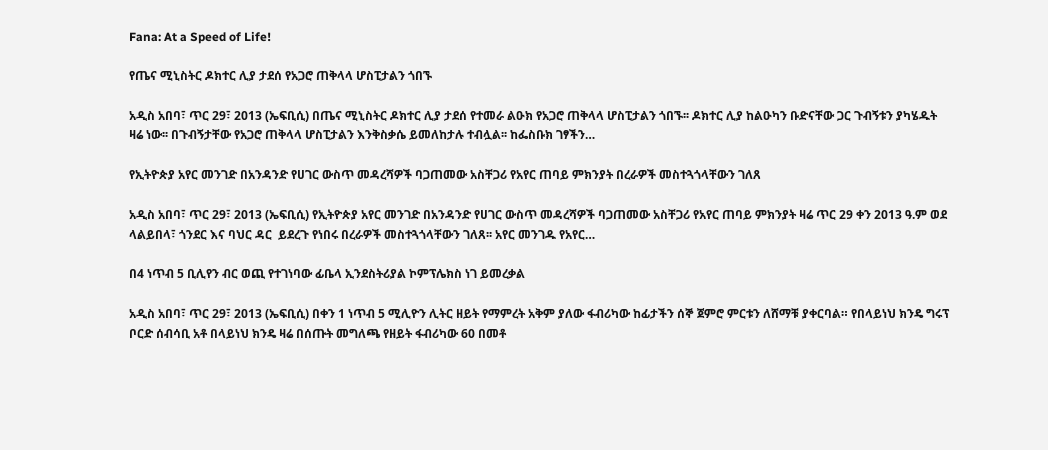Fana: At a Speed of Life!

የጤና ሚኒስትር ዶክተር ሊያ ታደሰ የአጋሮ ጠቅላላ ሆስፒታልን ጎበኙ

አዲስ አበባ፣ ጥር 29፣ 2013 (ኤፍቢሲ) በጤና ሚኒስትር ዶክተር ሊያ ታደሰ የተመራ ልዑክ የአጋሮ ጠቅላላ ሆስፒታልን ጎበኙ፡፡ ዶክተር ሊያ ከልዑካን ቡድናቸው ጋር ጉብኝቱን ያካሄዱት ዛሬ ነው፡፡ በጉብኝታቸው የአጋሮ ጠቅላላ ሆስፒታልን እንቅስቃሴ ይመለከታሉ ተብሏል፡፡ ከፌስቡክ ገፃችን…

የኢትዮጵያ አየር መንገድ በአንዳንድ የሀገር ውስጥ መዳረሻዎች ባጋጠመው አስቸጋሪ የአየር ጠባይ ምክንያት በረራዎች መስተጓጎላቸውን ገለጸ

አዲስ አበባ፣ ጥር 29፣ 2013 (ኤፍቢሲ) የኢትዮጵያ አየር መንገድ በአንዳንድ የሀገር ውስጥ መዳረሻዎች ባጋጠመው አስቸጋሪ የአየር ጠባይ ምክንያት ዛሬ ጥር 29 ቀን 2013 ዓ.ም ወደ ላልይበላ፣ ጎንደር እና ባህር ዳር  ይደረጉ የነበሩ በረራዎች መስተጓጎላቸውን ገለጸ፡፡ አየር መንገዱ የአየር…

በ4 ነጥብ 5 ቢሊየን ብር ወጪ የተገነባው ፊቤላ ኢንደስትሪያል ኮምፕሌክስ ነገ ይመረቃል

አዲስ አበባ፣ ጥር 29፣ 2013 (ኤፍቢሲ) በቀን 1 ነጥብ 5 ሚሊዮን ሊትር ዘይት የማምረት አቅም ያለው ፋብሪካው ከፊታችን ሰኞ ጀምሮ ምርቱን ለሸማቹ ያቀርባል። የበላይነህ ክንዴ ግሩፕ ቦርድ ሰብሳቢ አቶ በላይነህ ክንዴ ዛሬ በሰጡት መግለጫ የዘይት ፋብሪካው 60 በመቶ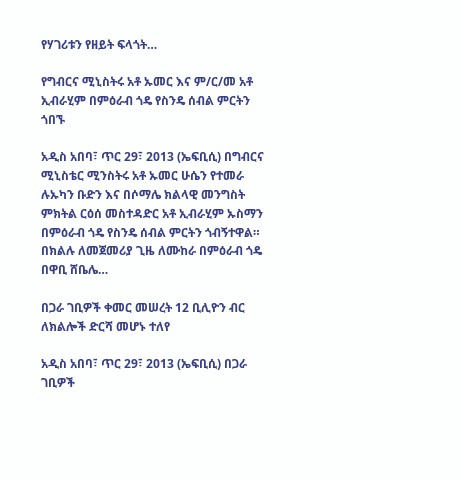የሃገሪቱን የዘይት ፍላጎት…

የግብርና ሚኒስትሩ አቶ ኡመር እና ም/ር/መ አቶ ኢብራሂም በምዕራብ ጎዴ የስንዴ ሰብል ምርትን ጎበኙ

አዲስ አበባ፣ ጥር 29፣ 2013 (ኤፍቢሲ) በግብርና ሚኒስቴር ሚንስትሩ አቶ ኡመር ሁሴን የተመራ ሉኡካን ቡድን እና በሶማሌ ክልላዊ መንግስት ምክትል ርዕሰ መስተዳድር አቶ ኢብራሂም ኡስማን በምዕራብ ጎዴ የስንዴ ሰብል ምርትን ጎብኝተዋል። በክልሉ ለመጀመሪያ ጊዜ ለሙከራ በምዕራብ ጎዴ በዋቢ ሸቤሌ…

በጋራ ገቢዎች ቀመር መሠረት 12 ቢሊዮን ብር ለክልሎች ድርሻ መሆኑ ተለየ

አዲስ አበባ፣ ጥር 29፣ 2013 (ኤፍቢሲ) በጋራ ገቢዎች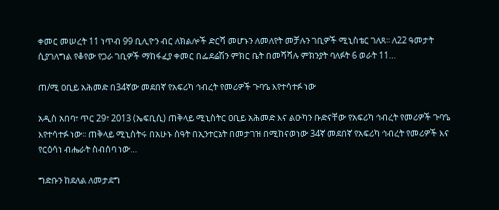ቀመር መሠረት 11 ነጥብ 99 ቢሊዮን ብር ለክልሎች ድርሻ መሆኑን ለመለየት መቻሉን ገቢዎች ሚኒስቴር ገለጸ፡፡ ለ22 ዓመታት ሲያገለግል የቆየው የጋራ ገቢዎች ማከፋፈያ ቀመር በፌደሬሽን ምክር ቤት በመሻሻሉ ምክንያት ባለፉት 6 ወራት 11…

ጠ/ሚ ዐቢይ አሕመድ በ34ኛው መደበኛ የአፍሪካ ኅብረት የመሪዎች ጉባዔ እየተሳተፉ ነው

አዲስ አበባ፣ ጥር 29፣ 2013 (ኤፍቢሲ) ጠቅላይ ሚኒስትር ዐቢይ አሕመድ እና ልዑካን ቡድናቸው የአፍሪካ ኅብረት የመሪዎች ጉባዔ እየተሳተፉ ነው፡፡ ጠቅላይ ሚኒስትሩ በአሁኑ ሰዓት በኢንተርኔት በመታገዝ በሚከናወነው 34ኛ መደበኛ የአፍሪካ ኅብረት የመሪዎች እና የርዕሳነ ብሔራት ስብሰባ ነው…

ግድቡን ከደለል ለመታደግ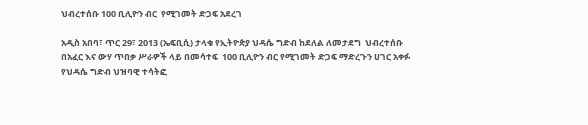ህብረተሰቡ 100 ቢሊዮን ብር  የሚገመት ድጋፍ አደረገ

አዲስ አበባ፣ ጥር 29፣ 2013 (ኤፍቢሲ) ታላቁ የኢትዮጵያ ህዳሴ ግድብ ከደለል ለመታደግ  ህብረተሰቡ በአፈር እና ውሃ ጥበቃ ሥራዎች ላይ በመሳተፍ  100 ቢሊዮን ብር የሚገመት ድጋፍ ማድረጉን ሀገር አቀፉ የህዳሴ ግድብ ህዝባዊ ተሳትፎ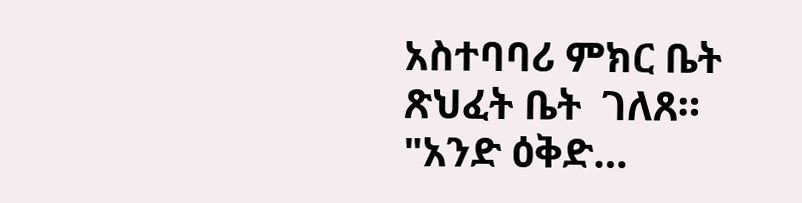አስተባባሪ ምክር ቤት ጽህፈት ቤት  ገለጸ። "አንድ ዕቅድ…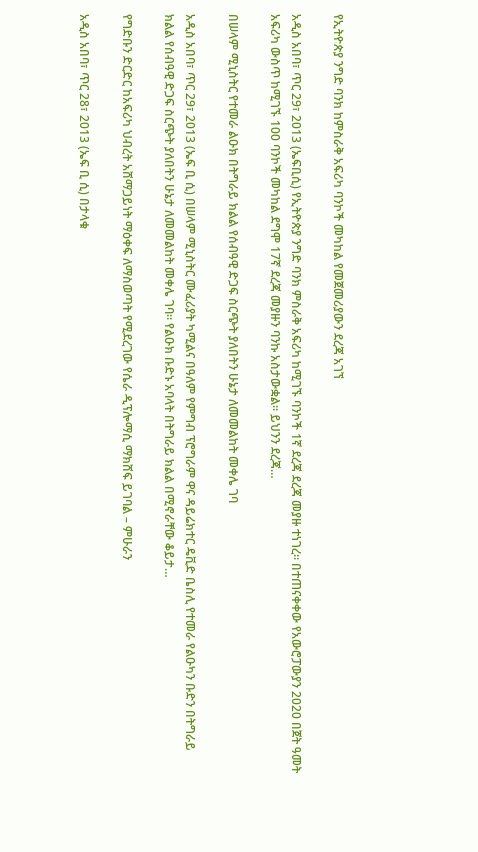የኢትዮጵያ ንግድ ባንክ ከምስራቅ አፍሪካ ባንኮች መካከል የመጀመሪያውን ደረጃ አገኘ

አዲስ አበባ፣ ጥር 29፣ 2013 (ኤፍቢሲ) የኢትዮጵያ ንግድ ባንክ ምስራቅ አፍሪካ ከሚገኙ ባንኮች 1ኛ ደረጃ ደረጃ መያዙ ተነገረ፡፡ በተጠናቀቀው የአውሮፓውያን 2020 በጀት ዓመት አፍሪካ ውስጥ ከሚገኙ 100 ባንኮች መካከል ደግሞ 17ኛ ደረጃ መያዙን ባንኩ አስታውቋል፡፡ ይህንን ደረጃ…

በሠላም ሚኒስትር የተመራ ልዑክ በትግራይ ክልል የሰብዓዊ ድጋፍ ስርጭት ያለበትን ሁኔታ ለመመልከት መቀሌ ገባ

አዲስ አበባ፣ ጥር 29፣ 2013 (ኤፍ ቢ ሲ) በሠላም ሚኒስትር ሙፈሪያት ካሚልና በዓለም የምግብ ፕሮግራም ዋና ዳይሬክተር ዴቪድ ቤስሊ የተመራ የልዑካን ቡድን በትግራይ ክልል የሰብዓዊ ድጋፍ ስርጭት ያለበትን ሁኔታ ለመመልከት መቀሌ ገባ። የልዑክ ቡድኑ አባላት በትግራይ ክልል በሚኖራቸው ቆይታ…

የግድቡን ድርድር ከአፍሪካ ህብረት አሸማጋይነት ማዕቀፍ ለማስወጣት የሚደረገው የሴራ ዲፕሎማሲ ማክሸፍ ይገባል – ምሁራን

አዲስ አበባ፣ ጥር 28፣ 2013 (ኤፍ ቢ ሲ) በታላቁ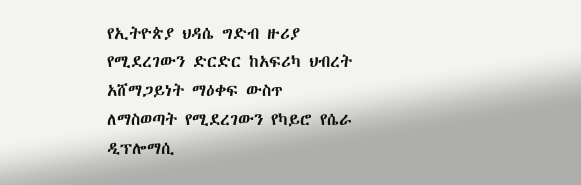የኢትዮጵያ ህዳሴ ግድብ ዙሪያ የሚደረገውን ድርድር ከአፍሪካ ህብረት አሸማጋይነት ማዕቀፍ ውስጥ ለማስወጣት የሚደረገውን የካይሮ የሴራ ዲፕሎማሲ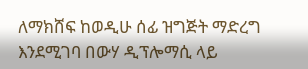ለማክሸፍ ከወዲሁ ሰፊ ዝግጅት ማድረግ እንደሚገባ በውሃ ዲፕሎማሲ ላይ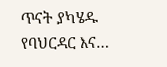ጥናት ያካሄዱ የባህርዳር እና…